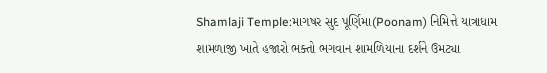Shamlaji Temple:માગષર સુદ પૂર્ણિમા(Poonam) નિમિત્તે યાત્રાધામ શામળાજી ખાતે હજારો ભક્તો ભગવાન શામળિયાના દર્શને ઉમટ્યા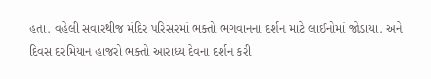હતા. વહેલી સવારથીજ મંદિર પરિસરમાં ભક્તો ભગવાનના દર્શન માટે લાઈનોમાં જોડાયા. અને દિવસ દરમિયાન હાજરો ભક્તો આરાધ્ય દેવના દર્શન કરી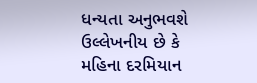ધન્યતા અનુભવશે ઉલ્લેખનીય છે કે મહિના દરમિયાન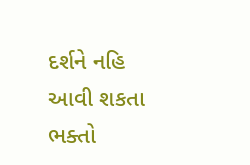દર્શને નહિ આવી શકતા ભક્તો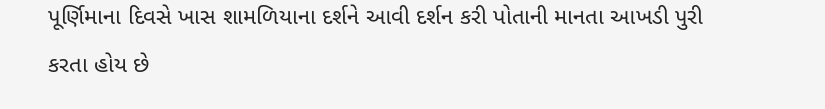પૂર્ણિમાના દિવસે ખાસ શામળિયાના દર્શને આવી દર્શન કરી પોતાની માનતા આખડી પુરી કરતા હોય છે